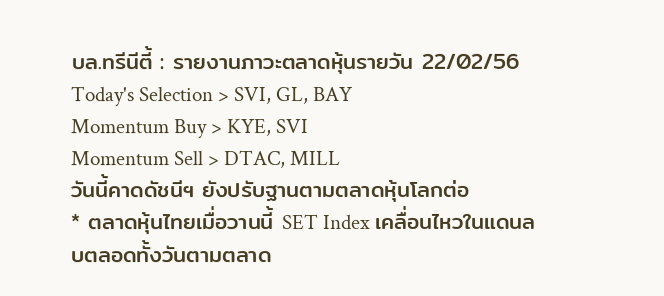บล.ทรีนีตี้ : รายงานภาวะตลาดหุ้นรายวัน 22/02/56
Today's Selection > SVI, GL, BAY
Momentum Buy > KYE, SVI
Momentum Sell > DTAC, MILL
วันนี้คาดดัชนีฯ ยังปรับฐานตามตลาดหุ้นโลกต่อ
* ตลาดหุ้นไทยเมื่อวานนี้ SET Index เคลื่อนไหวในแดนลบตลอดทั้งวันตามตลาด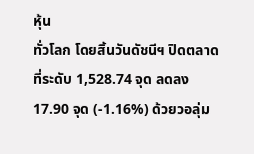หุ้น
ทั่วโลก โดยสิ้นวันดัชนีฯ ปิดตลาดที่ระดับ 1,528.74 จุด ลดลง 17.90 จุด (-1.16%) ด้วยวอลุ่ม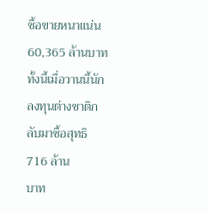ซื้อขายหนาแน่น 60,365 ล้านบาท ทั้งนี้เมื่อวานนี้นักลงทุนต่างชาติกลับมาซื้อสุทธิ 716 ล้าน
บาท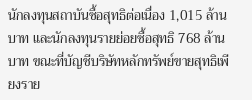นักลงทุนสถาบันซื้อสุทธิต่อเนื่อง 1,015 ล้านบาท และนักลงทุนรายย่อยซื้อสุทธิ 768 ล้าน
บาท ขณะที่บัญชีบริษัทหลักทรัพย์ขายสุทธิเพียงราย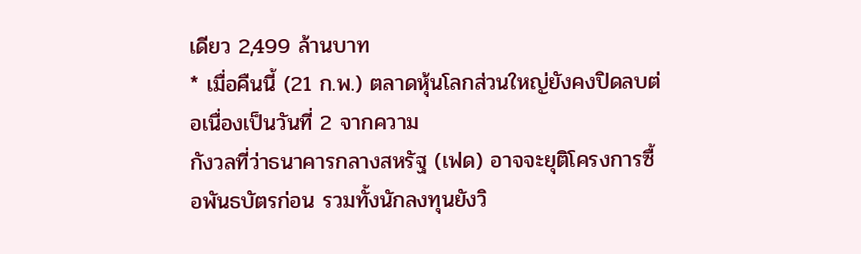เดียว 2,499 ล้านบาท
* เมื่อคืนนี้ (21 ก.พ.) ตลาดหุ้นโลกส่วนใหญ่ยังคงปิดลบต่อเนื่องเป็นวันที่ 2 จากความ
กังวลที่ว่าธนาคารกลางสหรัฐ (เฟด) อาจจะยุติโครงการซื้อพันธบัตรก่อน รวมทั้งนักลงทุนยังวิ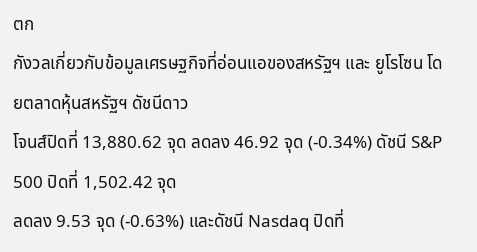ตก
กังวลเกี่ยวกับข้อมูลเศรษฐกิจที่อ่อนแอของสหรัฐฯ และ ยูโรโซน โดยตลาดหุ้นสหรัฐฯ ดัชนีดาว
โจนส์ปิดที่ 13,880.62 จุด ลดลง 46.92 จุด (-0.34%) ดัชนี S&P 500 ปิดที่ 1,502.42 จุด
ลดลง 9.53 จุด (-0.63%) และดัชนี Nasdaq ปิดที่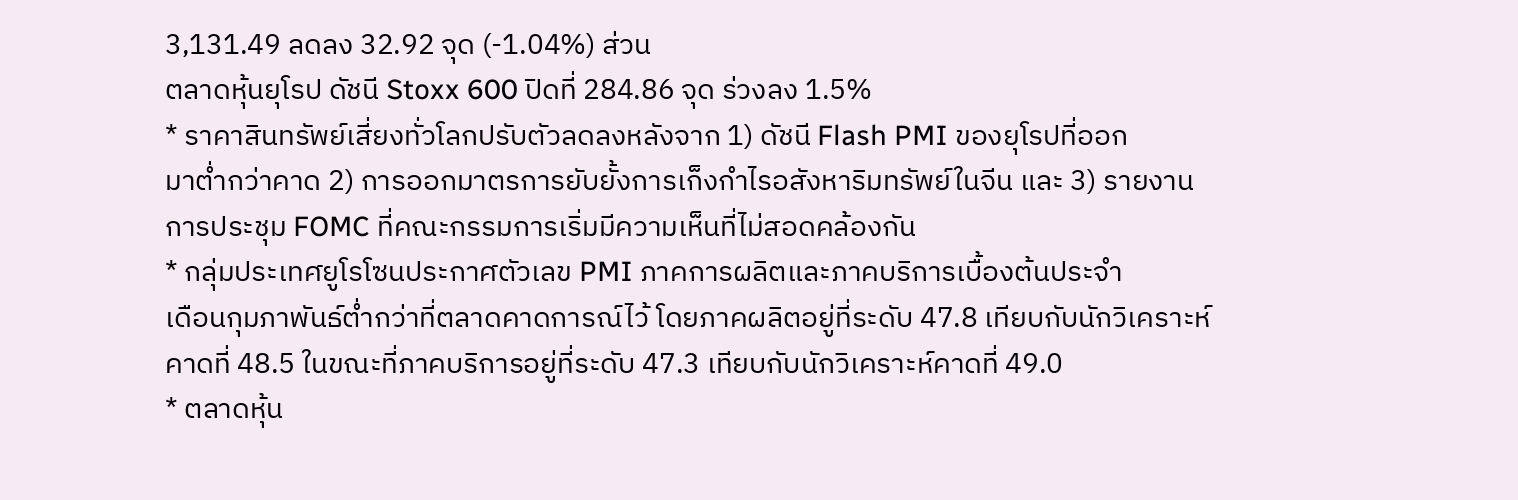3,131.49 ลดลง 32.92 จุด (-1.04%) ส่วน
ตลาดหุ้นยุโรป ดัชนี Stoxx 600 ปิดที่ 284.86 จุด ร่วงลง 1.5%
* ราคาสินทรัพย์เสี่ยงทั่วโลกปรับตัวลดลงหลังจาก 1) ดัชนี Flash PMI ของยุโรปที่ออก
มาต่ำกว่าคาด 2) การออกมาตรการยับยั้งการเก็งกำไรอสังหาริมทรัพย์ในจีน และ 3) รายงาน
การประชุม FOMC ที่คณะกรรมการเริ่มมีความเห็นที่ไม่สอดคล้องกัน
* กลุ่มประเทศยูโรโซนประกาศตัวเลข PMI ภาคการผลิตและภาคบริการเบื้องต้นประจำ
เดือนกุมภาพันธ์ต่ำกว่าที่ตลาดคาดการณ์ไว้ โดยภาคผลิตอยู่ที่ระดับ 47.8 เทียบกับนักวิเคราะห์
คาดที่ 48.5 ในขณะที่ภาคบริการอยู่ที่ระดับ 47.3 เทียบกับนักวิเคราะห์คาดที่ 49.0
* ตลาดหุ้น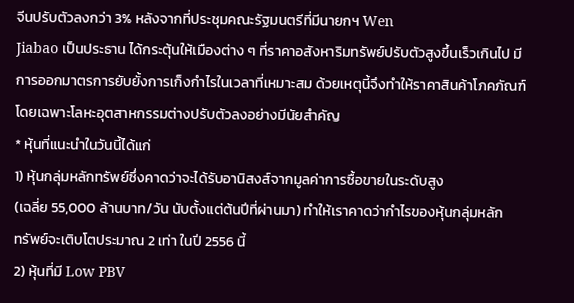จีนปรับตัวลงกว่า 3% หลังจากที่ประชุมคณะรัฐมนตรีที่มีนายกฯ Wen
Jiabao เป็นประธาน ได้กระตุ้นให้เมืองต่าง ๆ ที่ราคาอสังหาริมทรัพย์ปรับตัวสูงขึ้นเร็วเกินไป มี
การออกมาตรการยับยั้งการเก็งกำไรในเวลาที่เหมาะสม ด้วยเหตุนี้จึงทำให้ราคาสินค้าโภคภัณฑ์
โดยเฉพาะโลหะอุตสาหกรรมต่างปรับตัวลงอย่างมีนัยสำคัญ
* หุ้นที่แนะนำในวันนี้ได้แก่
1) หุ้นกลุ่มหลักทรัพย์ซึ่งคาดว่าจะได้รับอานิสงส์จากมูลค่าการซื้อขายในระดับสูง
(เฉลี่ย 55,000 ล้านบาท/วัน นับตั้งแต่ต้นปีที่ผ่านมา) ทำให้เราคาดว่ากำไรของหุ้นกลุ่มหลัก
ทรัพย์จะเติบโตประมาณ 2 เท่า ในปี 2556 นี้
2) หุ้นที่มี Low PBV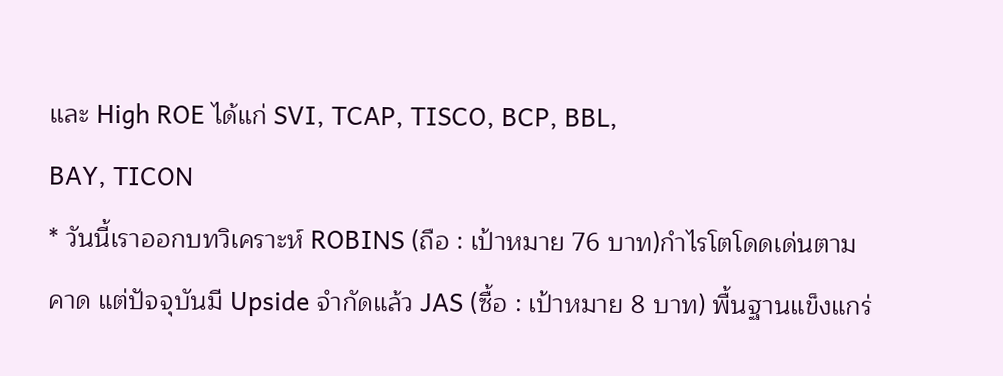และ High ROE ได้แก่ SVI, TCAP, TISCO, BCP, BBL,
BAY, TICON
* วันนี้เราออกบทวิเคราะห์ ROBINS (ถือ : เป้าหมาย 76 บาท)กำไรโตโดดเด่นตาม
คาด แต่ปัจจุบันมี Upside จำกัดแล้ว JAS (ซื้อ : เป้าหมาย 8 บาท) พื้นฐานแข็งแกร่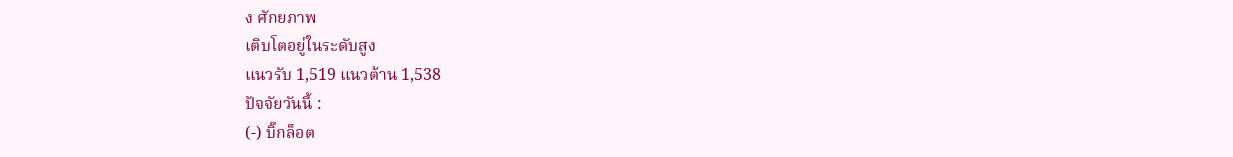ง ศักยภาพ
เติบโตอยู่ในระดับสูง
แนวรับ 1,519 แนวต้าน 1,538
ปัจจัยวันนี้ :
(-) บิ๊กล็อต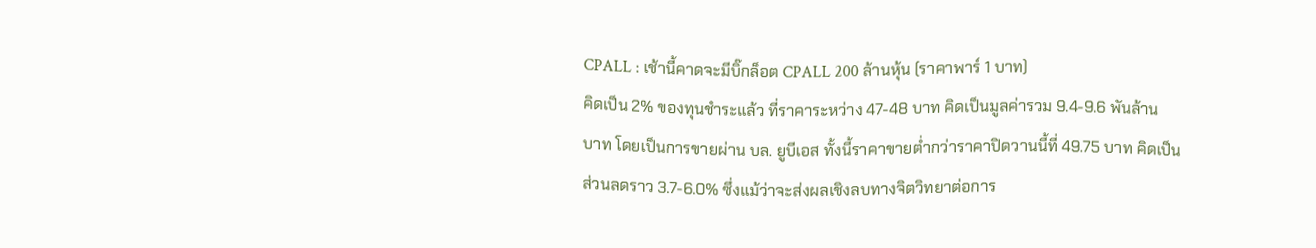CPALL : เช้านี้คาดจะมีบิ๊กล็อต CPALL 200 ล้านหุ้น (ราคาพาร์ 1 บาท)
คิดเป็น 2% ของทุนชำระแล้ว ที่ราคาระหว่าง 47-48 บาท คิดเป็นมูลค่ารวม 9.4-9.6 พันล้าน
บาท โดยเป็นการขายผ่าน บล. ยูบีเอส ทั้งนี้ราคาขายต่ำกว่าราคาปิดวานนี้ที่ 49.75 บาท คิดเป็น
ส่วนลดราว 3.7-6.0% ซึ่งแม้ว่าจะส่งผลเชิงลบทางจิตวิทยาต่อการ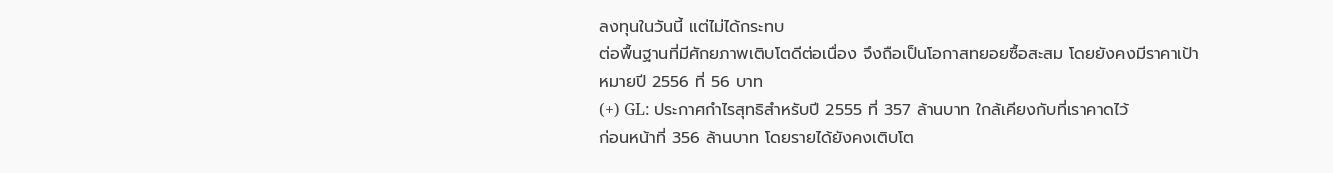ลงทุนในวันนี้ แต่ไม่ได้กระทบ
ต่อพื้นฐานที่มีศักยภาพเติบโตดีต่อเนื่อง จึงถือเป็นโอกาสทยอยซื้อสะสม โดยยังคงมีราคาเป้า
หมายปี 2556 ที่ 56 บาท
(+) GL: ประกาศกำไรสุทธิสำหรับปี 2555 ที่ 357 ล้านบาท ใกล้เคียงกับที่เราคาดไว้
ก่อนหน้าที่ 356 ล้านบาท โดยรายได้ยังคงเติบโต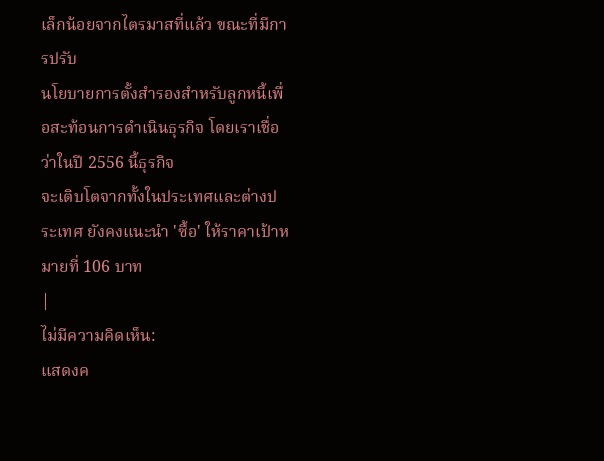เล็กน้อยจากไตรมาสที่แล้ว ขณะที่มีการปรับ
นโยบายการตั้งสำรองสำหรับลูกหนี้เพื่อสะท้อนการดำเนินธุรกิจ โดยเราเชื่อว่าในปี 2556 นี้ธุรกิจ
จะเติบโตจากทั้งในประเทศและต่างประเทศ ยังคงแนะนำ 'ซื้อ' ให้ราคาเป้าหมายที่ 106 บาท
|
ไม่มีความคิดเห็น:
แสดงค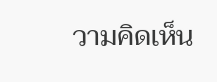วามคิดเห็น